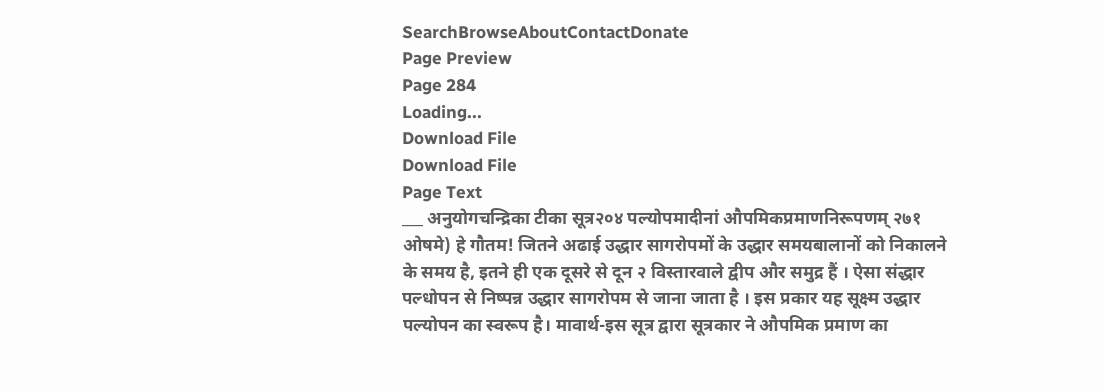SearchBrowseAboutContactDonate
Page Preview
Page 284
Loading...
Download File
Download File
Page Text
___ अनुयोगचन्द्रिका टीका सूत्र२०४ पल्योपमादीनां औपमिकप्रमाणनिरूपणम् २७१ ओषमे) हे गौतम! जितने अढाई उद्धार सागरोपमों के उद्धार समयबालानों को निकालने के समय है, इतने ही एक दूसरे से दून २ विस्तारवाले द्वीप और समुद्र हैं । ऐसा संद्धार पल्धोपन से निष्पन्न उद्धार सागरोपम से जाना जाता है । इस प्रकार यह सूक्ष्म उद्धार पल्योपन का स्वरूप है। मावार्थ-इस सूत्र द्वारा सूत्रकार ने औपमिक प्रमाण का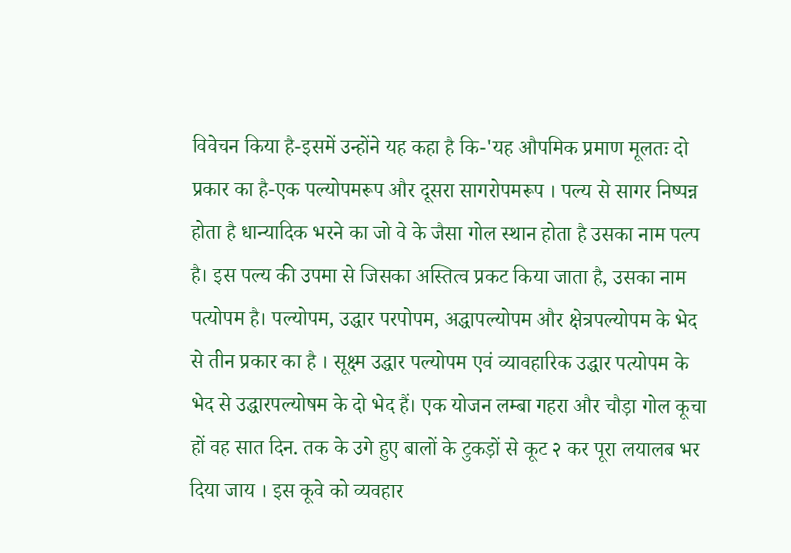विवेचन किया है-इसमें उन्होंने यह कहा है कि-'यह औपमिक प्रमाण मूलतः दो प्रकार का है-एक पल्योपमरूप और दूसरा सागरोपमरूप । पल्य से सागर निष्पन्न होता है धान्यादिक भरने का जो वे के जैसा गोल स्थान होता है उसका नाम पल्प है। इस पल्य की उपमा से जिसका अस्तित्व प्रकट किया जाता है, उसका नाम पत्योपम है। पल्योपम, उद्धार परपोपम, अद्धापल्योपम और क्षेत्रपल्योपम के भेद से तीन प्रकार का है । सूक्ष्म उद्धार पल्योपम एवं व्यावहारिक उद्धार पत्योपम के भेद से उद्धारपल्योषम के दो भेद हैं। एक योजन लम्बा गहरा और चौड़ा गोल कूचा हों वह सात दिन. तक के उगे हुए बालों के टुकड़ों से कूट २ कर पूरा लयालब भर दिया जाय । इस कूवे को व्यवहार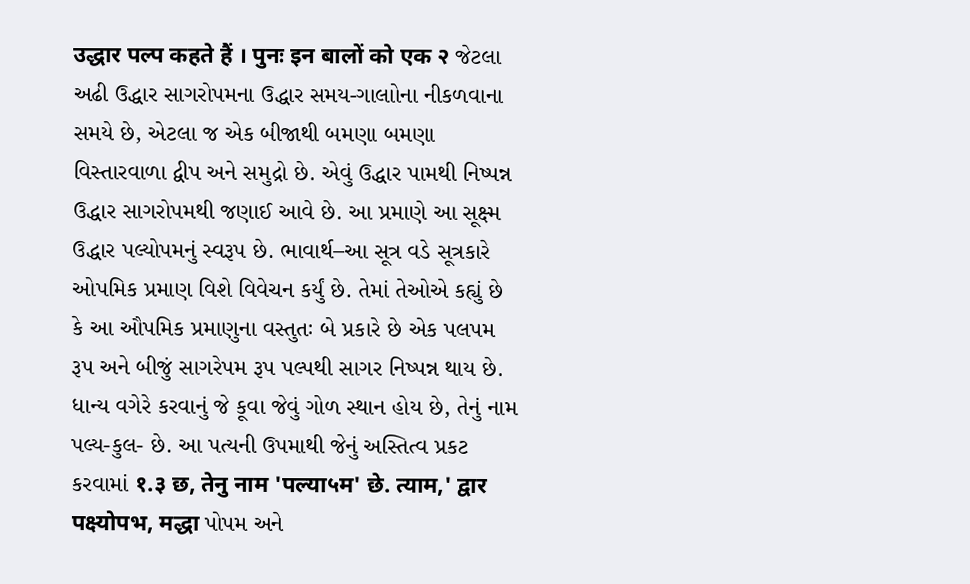उद्धार पल्प कहते हैं । पुनः इन बालों को एक २ જેટલા અઢી ઉદ્ધાર સાગરોપમના ઉદ્ધાર સમય-ગાલાોના નીકળવાના સમયે છે, એટલા જ એક બીજાથી બમણા બમણા વિસ્તારવાળા દ્વીપ અને સમુદ્રો છે. એવું ઉદ્ધાર પામથી નિષ્પન્ન ઉદ્ધાર સાગરોપમથી જણાઈ આવે છે. આ પ્રમાણે આ સૂક્ષ્મ ઉદ્ધાર પલ્યોપમનું સ્વરૂપ છે. ભાવાર્થ–આ સૂત્ર વડે સૂત્રકારે ઓપમિક પ્રમાણ વિશે વિવેચન કર્યું છે. તેમાં તેઓએ કહ્યું છે કે આ ઔપમિક પ્રમાણુના વસ્તુતઃ બે પ્રકારે છે એક પલપમ રૂપ અને બીજું સાગરેપમ રૂપ પલ્પથી સાગર નિષ્પન્ન થાય છે. ધાન્ય વગેરે કરવાનું જે કૂવા જેવું ગોળ સ્થાન હોય છે, તેનું નામ પલ્ય-કુલ- છે. આ પત્યની ઉપમાથી જેનું અસ્તિત્વ પ્રકટ કરવામાં १.३ छ, तेनु नाम 'पल्या५म' छे. त्याम,' द्वार पक्ष्योपभ, मद्धा પોપમ અને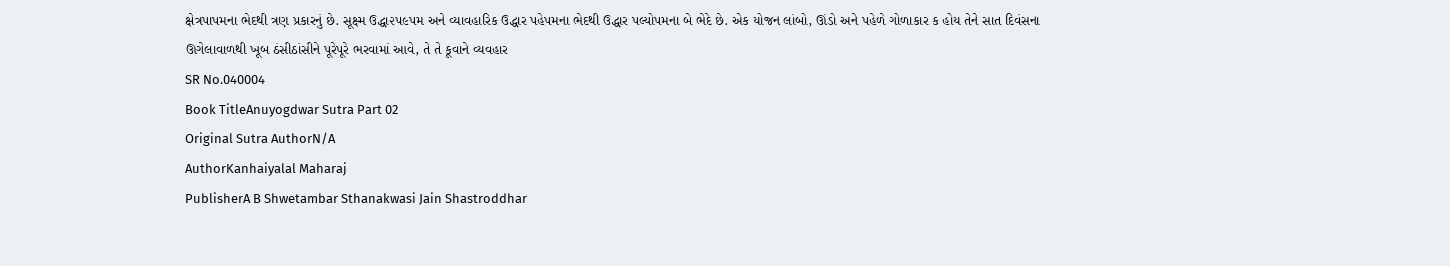ક્ષેત્રપાપમના ભેદથી ત્રણ પ્રકારનું છે. સૂક્ષ્મ ઉદ્ધા૨૫૯પમ અને વ્યાવહારિક ઉદ્ધાર પહેપમના ભેદથી ઉદ્ધાર પલ્યોપમના બે ભેદે છે. એક યોજન લાંબો, ઊંડો અને પહેળે ગોળાકાર ક હોય તેને સાત દિવંસના ઊગેલાવાળથી ખૂબ ઠંસીઠાંસીને પૂરેપૂરે ભરવામાં આવે, તે તે કૂવાને વ્યવહાર
SR No.040004
Book TitleAnuyogdwar Sutra Part 02
Original Sutra AuthorN/A
AuthorKanhaiyalal Maharaj
PublisherA B Shwetambar Sthanakwasi Jain Shastroddhar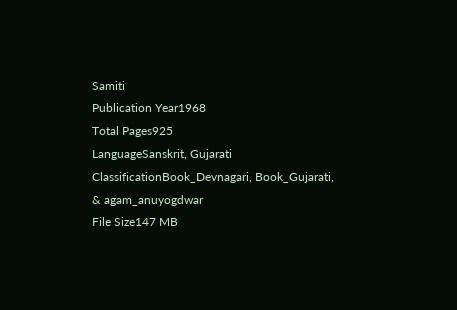Samiti
Publication Year1968
Total Pages925
LanguageSanskrit, Gujarati
ClassificationBook_Devnagari, Book_Gujarati, & agam_anuyogdwar
File Size147 MB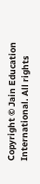Copyright © Jain Education International. All rights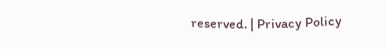reserved. | Privacy Policy